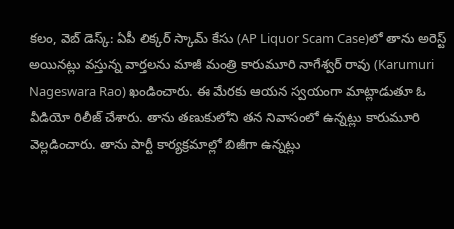కలం, వెబ్ డెస్క్: ఏపీ లిక్కర్ స్కామ్ కేసు (AP Liquor Scam Case)లో తాను అరెస్ట్ అయినట్లు వస్తున్న వార్తలను మాజీ మంత్రి కారుమూరి నాగేశ్వర్ రావు (Karumuri Nageswara Rao) ఖండించారు. ఈ మేరకు ఆయన స్వయంగా మాట్లాడుతూ ఓ వీడియో రిలీజ్ చేశారు. తాను తణుకులోని తన నివాసంలో ఉన్నట్లు కారుమూరి వెల్లడించారు. తాను పార్టీ కార్యక్రమాల్లో బిజీగా ఉన్నట్లు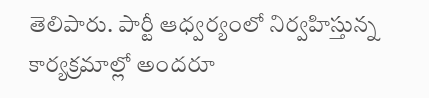తెలిపారు. పార్టీ ఆధ్వర్యంలో నిర్వహిస్తున్న కార్యక్రమాల్లో అందరూ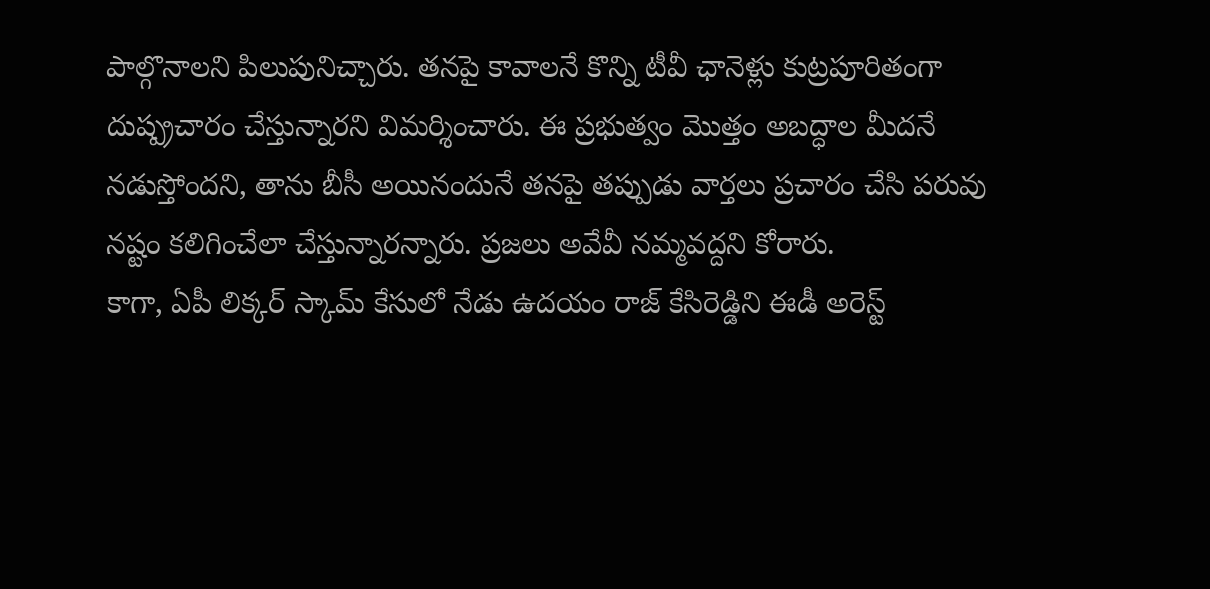పాల్గొనాలని పిలుపునిచ్చారు. తనపై కావాలనే కొన్ని టీవీ ఛానెళ్లు కుట్రపూరితంగా దుష్ప్రచారం చేస్తున్నారని విమర్శించారు. ఈ ప్రభుత్వం మొత్తం అబద్ధాల మీదనే నడుస్తోందని, తాను బీసీ అయినందునే తనపై తప్పుడు వార్తలు ప్రచారం చేసి పరువు నష్టం కలిగించేలా చేస్తున్నారన్నారు. ప్రజలు అవేవీ నమ్మవద్దని కోరారు.
కాగా, ఏపీ లిక్కర్ స్కామ్ కేసులో నేడు ఉదయం రాజ్ కేసిరెడ్డిని ఈడీ అరెస్ట్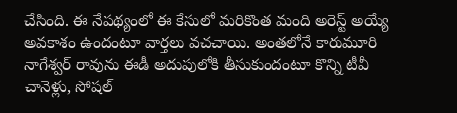చేసింది. ఈ నేపథ్యంలో ఈ కేసులో మరికొంత మంది అరెస్ట్ అయ్యే అవకాశం ఉందంటూ వార్తలు వచచాయి. అంతలోనే కారుమూరి నాగేశ్వర్ రావును ఈడీ అదుపులోకి తీసుకుందంటూ కొన్ని టీవీ చానెళ్లు, సోషల్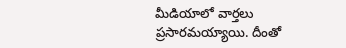మీడియాలో వార్తలు ప్రసారమయ్యాయి. దీంతో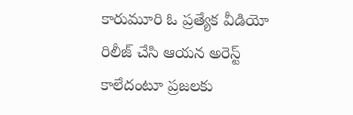కారుమూరి ఓ ప్రత్యేక వీడియో రిలీజ్ చేసి ఆయన అరెస్ట్ కాలేదంటూ ప్రజలకు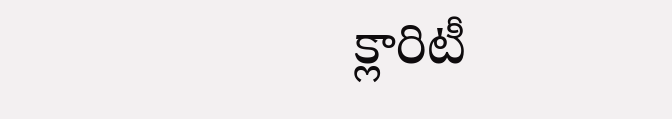క్లారిటీ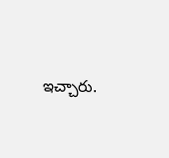ఇచ్చారు.